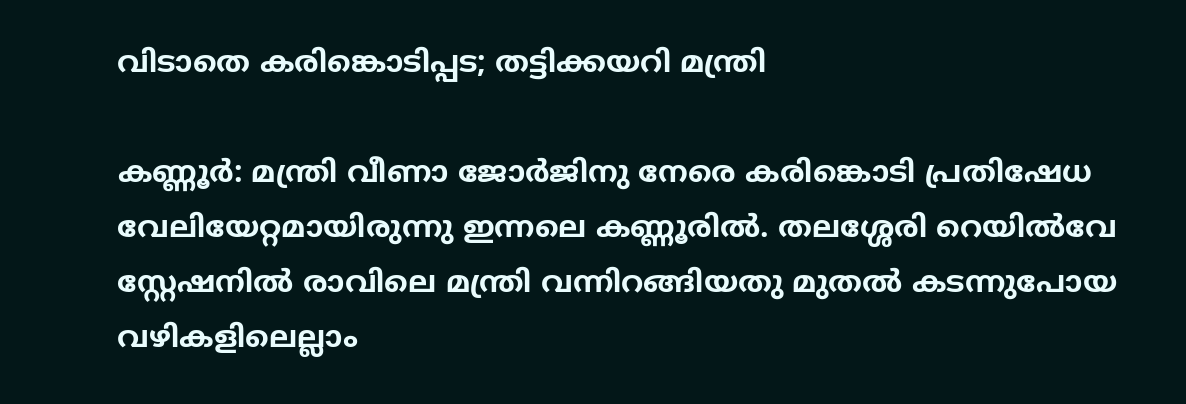വിടാതെ കരിങ്കൊടിപ്പട; തട്ടിക്കയറി മന്ത്രി

കണ്ണൂർ: മന്ത്രി വീണാ ജോർജിനു നേരെ കരിങ്കൊടി പ്രതിഷേധ വേലിയേറ്റമായിരുന്നു ഇന്നലെ കണ്ണൂരിൽ. തലശ്ശേരി റെയിൽവേ സ്റ്റേഷനിൽ രാവിലെ മന്ത്രി വന്നിറങ്ങിയതു മുതൽ കടന്നുപോയ വഴികളിലെല്ലാം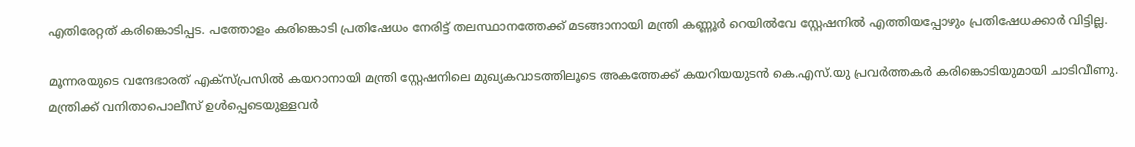എതിരേറ്റത് കരിങ്കൊടിപ്പട. പത്തോളം കരിങ്കൊടി പ്രതിഷേധം നേരിട്ട് തലസ്ഥാനത്തേക്ക് മടങ്ങാനായി മന്ത്രി കണ്ണൂർ റെയിൽവേ സ്റ്റേഷനിൽ എത്തിയപ്പോഴും പ്രതിഷേധക്കാർ വിട്ടില്ല.

മൂന്നരയുടെ വന്ദേഭാരത് എക്സ്പ്രസിൽ കയറാനായി മന്ത്രി സ്റ്റേഷനിലെ മുഖ്യകവാടത്തിലൂടെ അകത്തേക്ക് കയറിയയുടൻ കെ.എസ്.യു പ്രവർത്തകർ കരിങ്കൊടിയുമായി ചാടിവീണു. മന്ത്രിക്ക് വനിതാപൊലീസ് ഉൾപ്പെടെയുള്ളവർ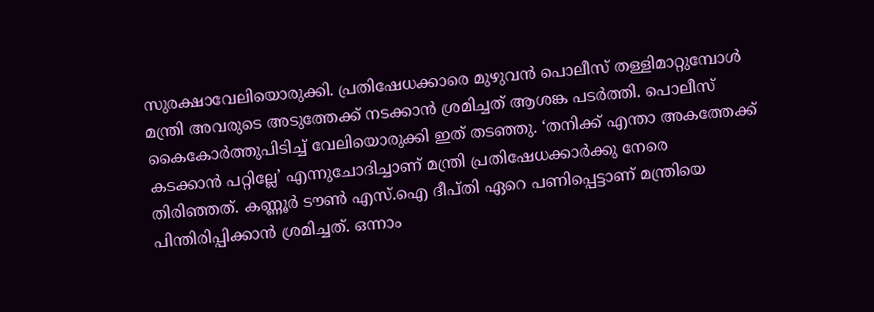സുരക്ഷാവേലിയൊരുക്കി. പ്രതിഷേധക്കാരെ മുഴുവൻ പൊലീസ് തള്ളിമാറ്റുമ്പോൾ മന്ത്രി അവരുടെ അടുത്തേക്ക് നടക്കാൻ ശ്രമിച്ചത് ആശങ്ക പടർത്തി. പൊലീസ് കൈകോർത്തുപിടിച്ച് വേലിയൊരുക്കി ഇത് തടഞ്ഞു. ‘തനിക്ക് എന്താ അകത്തേക്ക് കടക്കാൻ പറ്റില്ലേ’ എന്നുചോദിച്ചാണ് മന്ത്രി പ്രതിഷേധക്കാർക്കു നേരെ തിരിഞ്ഞത്. കണ്ണൂർ ടൗൺ എസ്.ഐ ദീപ്തി ഏറെ പണിപ്പെട്ടാണ് മന്ത്രിയെ പിന്തിരിപ്പിക്കാൻ ശ്രമിച്ചത്. ഒന്നാം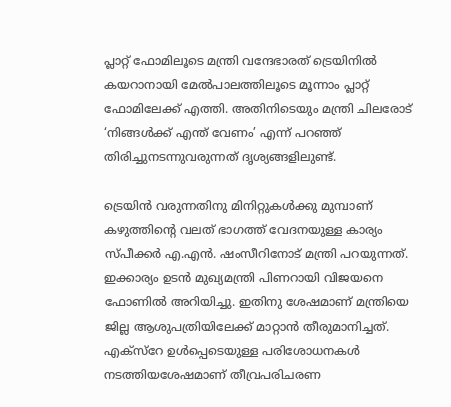പ്ലാറ്റ് ഫോമിലൂടെ മന്ത്രി വന്ദേഭാരത് ട്രെയിനിൽ കയറാനായി മേൽപാലത്തിലൂടെ മൂന്നാം പ്ലാറ്റ് ഫോമിലേക്ക് എത്തി. അതിനിടെയും മന്ത്രി ചിലരോട് ‘നിങ്ങൾക്ക് എന്ത് വേണം’ എന്ന് പറഞ്ഞ് തിരിച്ചുനടന്നുവരുന്നത് ദൃശ്യങ്ങളിലുണ്ട്.

ട്രെയിൻ വരുന്നതിനു മിനിറ്റുകൾക്കു മുമ്പാണ് കഴുത്തിന്റെ വലത് ഭാഗത്ത് വേദനയുള്ള കാര്യം സ്പീക്കർ എ.എൻ. ഷംസീറിനോട് മന്ത്രി പറയുന്നത്. ഇക്കാര്യം ഉടൻ മുഖ്യമന്ത്രി പിണറായി വിജയനെ ഫോണിൽ അറിയിച്ചു. ഇതിനു ശേഷമാണ് മന്ത്രിയെ ജില്ല ആശുപത്രിയിലേക്ക് മാറ്റാൻ തീരുമാനിച്ചത്. എക്സ്റേ ഉൾപ്പെടെയുള്ള പരിശോധനകൾ നടത്തിയശേഷമാണ് തീവ്രപരിചരണ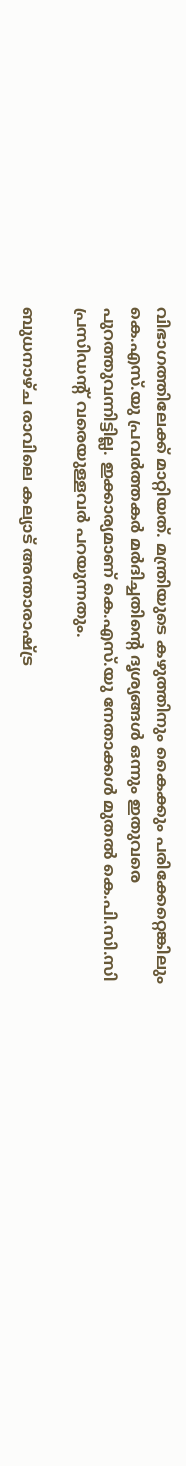വിഭാഗത്തിലേക്ക് മാറ്റിയത്. മന്ത്രിയുടെ കഴുത്തിനും കൈക്കും പരിക്കേറ്റെങ്കിലും കെ.എസ്.യു പ്രവർത്തകർ മർദിച്ചതിന്റെ ദൃശ്യങ്ങൾ ഒന്നും ഇതുവരെ പുറത്തുവന്നിട്ടില്ല. ഇക്കാര്യമാണ് കെ.എസ്.യു നേതാക്കൾ മുതൽ കെ.പി.സി.സി പ്രസിഡന്റ് വരെയുള്ളവർ പറയുന്നതും.

ബുധനാഴ്ച രാവിലെ കല്യാട് അന്താരാഷ്ട്ര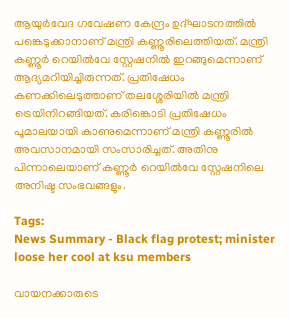ആയുര്‍വേദ ഗവേഷണ കേന്ദ്രം ഉദ്ഘാടനത്തില്‍ പങ്കെടുക്കാനാണ് മന്ത്രി കണ്ണൂരിലെത്തിയത്. മന്ത്രി കണ്ണൂര്‍ റെയില്‍വേ സ്റ്റേഷനില്‍ ഇറങ്ങുമെന്നാണ് ആദ്യമറിയിച്ചിരുന്നത്. പ്രതിഷേധം കണക്കിലെടുത്താണ് തലശ്ശേരിയിൽ മന്ത്രി ട്രെയിനിറങ്ങിയത്. കരിങ്കൊടി പ്രതിഷേധം പൂമാലയായി കാണുമെന്നാണ് മന്ത്രി കണ്ണൂരിൽ അവസാനമായി സംസാരിച്ചത്. അതിനു പിന്നാലെയാണ് കണ്ണൂർ റെയിൽവേ സ്റ്റേഷനിലെ അനിഷ്ട സംഭവങ്ങളും.

Tags:
News Summary - Black flag protest; minister loose her cool at ksu members

വായനക്കാരുടെ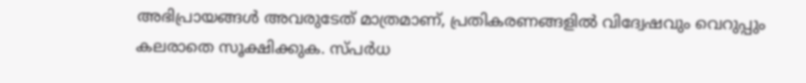അഭിപ്രായങ്ങള്‍ അവരുടേത് മാത്രമാണ്, പ്രതികരണങ്ങളിൽ വിദ്വേഷവും വെറുപ്പും കലരാതെ സൂക്ഷിക്കുക. സ്പർധ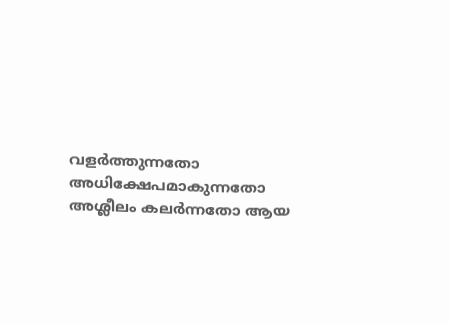വളർത്തുന്നതോ അധിക്ഷേപമാകുന്നതോ അശ്ലീലം കലർന്നതോ ആയ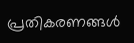പ്രതികരണങ്ങൾ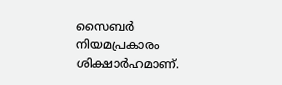സൈബർ നിയമപ്രകാരം ശിക്ഷാർഹമാണ്.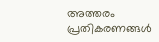അത്തരം പ്രതികരണങ്ങൾ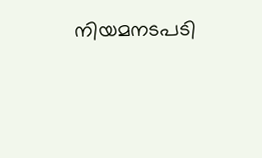നിയമനടപടി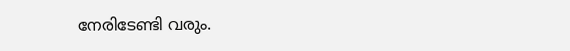നേരിടേണ്ടി വരും.